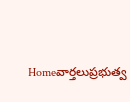Homeవార్తలుప్రభుత్వ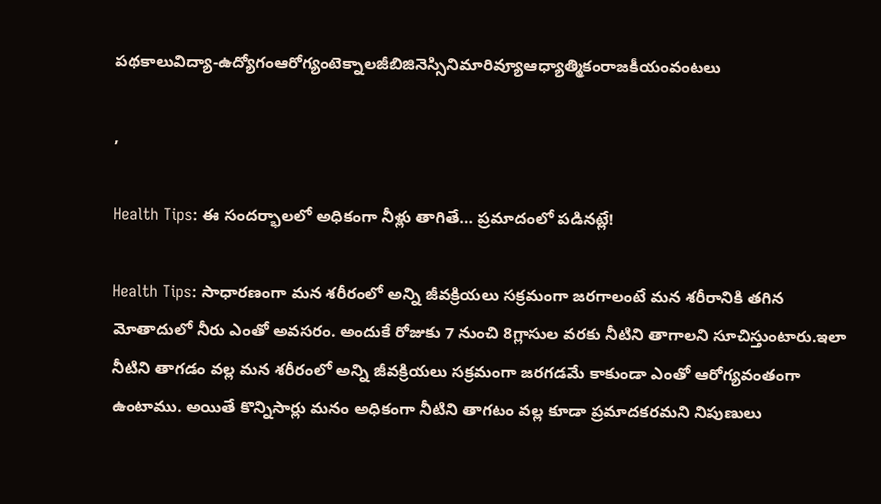పథకాలువిద్యా-ఉద్యోగంఆరోగ్యంటెక్నాలజీబిజినెస్సినిమారివ్యూఆధ్యాత్మికంరాజకీయంవంటలు

,

Health Tips: ఈ సందర్భాలలో అధికంగా నీళ్లు తాగితే… ప్రమాదంలో పడినట్లే!

Health Tips: సాధారణంగా మన శరీరంలో అన్ని జీవక్రియలు సక్రమంగా జరగాలంటే మన శరీరానికి తగిన మోతాదులో నీరు ఎంతో అవసరం. అందుకే రోజుకు 7 నుంచి 8గ్లాసుల వరకు నీటిని తాగాలని సూచిస్తుంటారు.ఇలా నీటిని తాగడం వల్ల మన శరీరంలో అన్ని జీవక్రియలు సక్రమంగా జరగడమే కాకుండా ఎంతో ఆరోగ్యవంతంగా ఉంటాము. అయితే కొన్నిసార్లు మనం అధికంగా నీటిని తాగటం వల్ల కూడా ప్రమాదకరమని నిపుణులు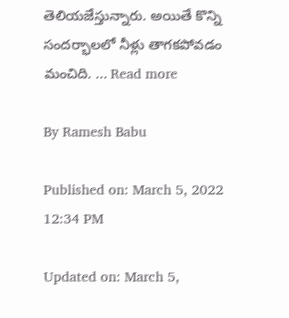తెలియజేస్తున్నారు. అయితే కొన్ని సందర్భాలలో నీళ్లు తాగకపోవడం మంచిది. ... Read more

By Ramesh Babu

Published on: March 5, 2022 12:34 PM

Updated on: March 5,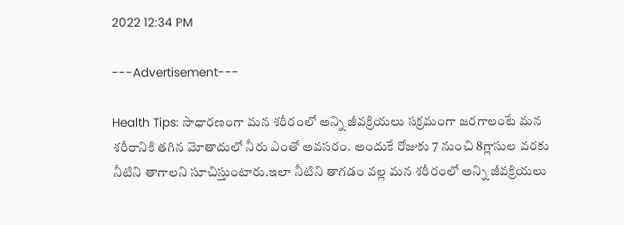2022 12:34 PM

---Advertisement---

Health Tips: సాధారణంగా మన శరీరంలో అన్ని జీవక్రియలు సక్రమంగా జరగాలంటే మన శరీరానికి తగిన మోతాదులో నీరు ఎంతో అవసరం. అందుకే రోజుకు 7 నుంచి 8గ్లాసుల వరకు నీటిని తాగాలని సూచిస్తుంటారు.ఇలా నీటిని తాగడం వల్ల మన శరీరంలో అన్ని జీవక్రియలు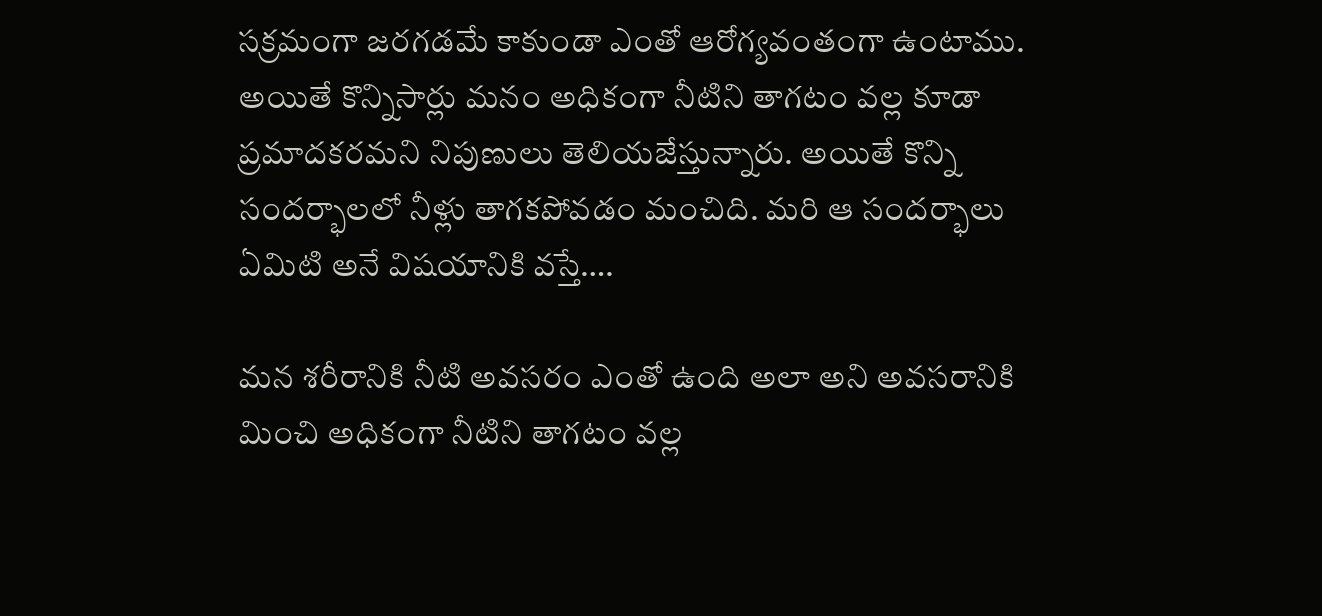సక్రమంగా జరగడమే కాకుండా ఎంతో ఆరోగ్యవంతంగా ఉంటాము. అయితే కొన్నిసార్లు మనం అధికంగా నీటిని తాగటం వల్ల కూడా ప్రమాదకరమని నిపుణులు తెలియజేస్తున్నారు. అయితే కొన్ని సందర్భాలలో నీళ్లు తాగకపోవడం మంచిది. మరి ఆ సందర్భాలు ఏమిటి అనే విషయానికి వస్తే….

మన శరీరానికి నీటి అవసరం ఎంతో ఉంది అలా అని అవసరానికి మించి అధికంగా నీటిని తాగటం వల్ల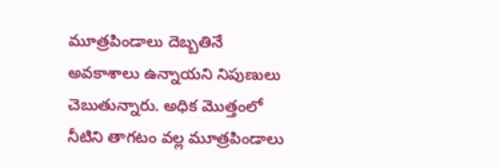మూత్రపిండాలు దెబ్బతినే అవకాశాలు ఉన్నాయని నిపుణులు చెబుతున్నారు. అధిక మొత్తంలో నీటిని తాగటం వల్ల మూత్రపిండాలు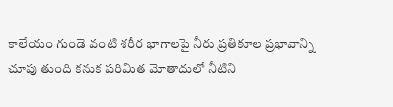కాలేయం గుండె వంటి శరీర భాగాలపై నీరు ప్రతికూల ప్రభావాన్ని చూపు తుంది కనుక పరిమిత మోతాదులో నీటిని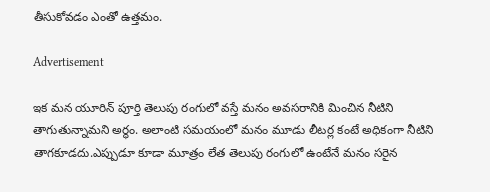తీసుకోవడం ఎంతో ఉత్తమం.

Advertisement

ఇక మన యూరిన్ పూర్తి తెలుపు రంగులో వస్తే మనం అవసరానికి మించిన నీటిని తాగుతున్నామని అర్థం. అలాంటి సమయంలో మనం మూడు లీటర్ల కంటే అధికంగా నీటిని తాగకూడదు.ఎప్పుడూ కూడా మూత్రం లేత తెలుపు రంగులో ఉంటేనే మనం సరైన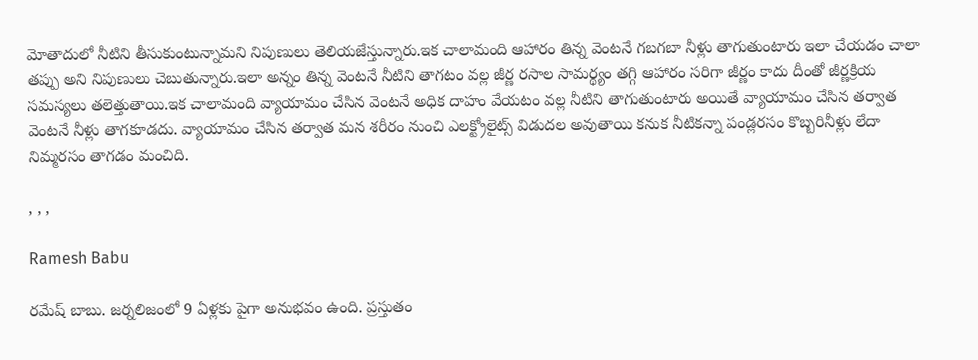మోతాదులో నీటిని తీసుకుంటున్నామని నిపుణులు తెలియజేస్తున్నారు.ఇక చాలామంది ఆహారం తిన్న వెంటనే గబగబా నీళ్లు తాగుతుంటారు ఇలా చేయడం చాలా తప్పు అని నిపుణులు చెబుతున్నారు.ఇలా అన్నం తిన్న వెంటనే నీటిని తాగటం వల్ల జీర్ణ రసాల సామర్థ్యం తగ్గి ఆహారం సరిగా జీర్ణం కాదు దీంతో జీర్ణక్రియ సమస్యలు తలెత్తుతాయి.ఇక చాలామంది వ్యాయామం చేసిన వెంటనే అధిక దాహం వేయటం వల్ల నీటిని తాగుతుంటారు అయితే వ్యాయామం చేసిన తర్వాత వెంటనే నీళ్లు తాగకూడదు. వ్యాయామం చేసిన తర్వాత మన శరీరం నుంచి ఎలక్ట్రోలైట్స్ విడుదల అవుతాయి కనుక నీటికన్నా పండ్లరసం కొబ్బరినీళ్లు లేదా నిమ్మరసం తాగడం మంచిది.

, , ,

Ramesh Babu

రమేష్ బాబు. జర్నలిజంలో 9 ఏళ్లకు పైగా అనుభవం ఉంది. ప్రస్తుతం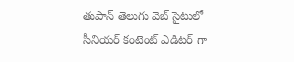తుపాన్ తెలుగు వెబ్ సైటులో సీనియర్ కంటెంట్ ఎడిటర్ గా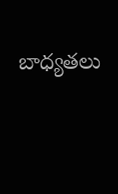బాధ్యతలు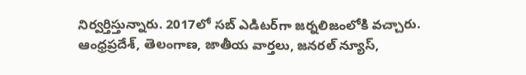నిర్వర్తిస్తున్నారు. 2017లో సబ్ ఎడిటర్‌గా జర్నలిజంలోకి వచ్చారు. ఆంధ్రప్రదేశ్, తెలంగాణ, జాతీయ వార్తలు, జనరల్ న్యూస్,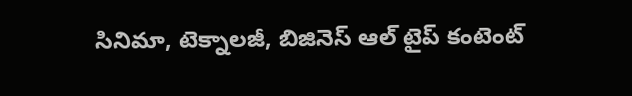సినిమా, టెక్నాలజీ, బిజినెస్ ఆల్ టైప్ కంటెంట్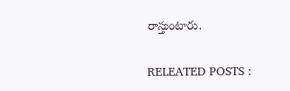రాస్తుంటారు.

RELEATED POSTS :